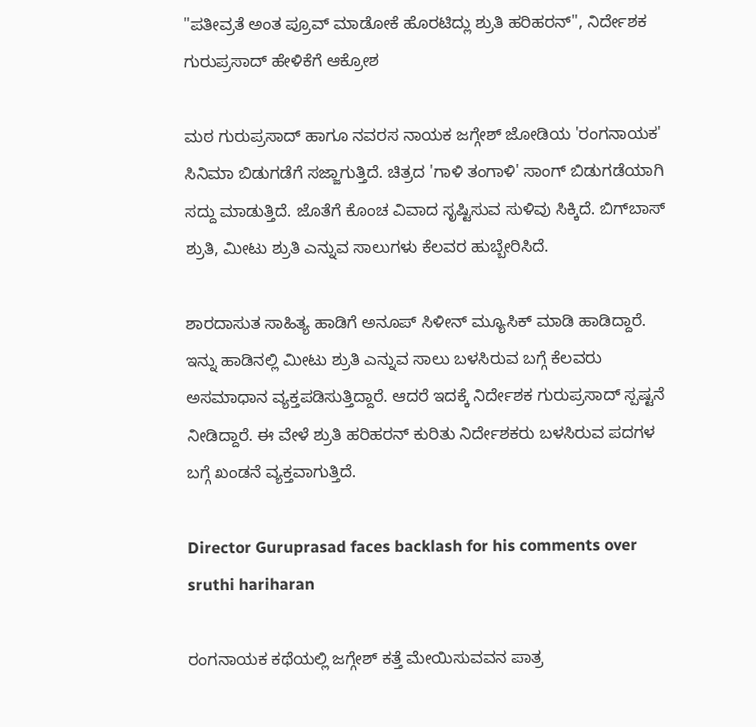"ಪತೀವ್ರತೆ ಅಂತ ಪ್ರೂವ್ ಮಾಡೋಕೆ ಹೊರಟಿದ್ಲು ಶ್ರುತಿ ಹರಿಹರನ್", ನಿರ್ದೇಶಕ ಗುರುಪ್ರಸಾದ್ ಹೇಳಿಕೆಗೆ ಆಕ್ರೋಶ

ಮಠ ಗುರುಪ್ರಸಾದ್ ಹಾಗೂ ನವರಸ ನಾಯಕ ಜಗ್ಗೇಶ್ ಜೋಡಿಯ 'ರಂಗನಾಯಕ' ಸಿನಿಮಾ ಬಿಡುಗಡೆಗೆ ಸಜ್ಜಾಗುತ್ತಿದೆ. ಚಿತ್ರದ 'ಗಾಳಿ ತಂಗಾಳಿ' ಸಾಂಗ್‌ ಬಿಡುಗಡೆಯಾಗಿ ಸದ್ದು ಮಾಡುತ್ತಿದೆ. ಜೊತೆಗೆ ಕೊಂಚ ವಿವಾದ ಸೃಷ್ಟಿಸುವ ಸುಳಿವು ಸಿಕ್ಕಿದೆ. ಬಿಗ್‌ಬಾಸ್ ಶ್ರುತಿ, ಮೀಟು ಶ್ರುತಿ ಎನ್ನುವ ಸಾಲುಗಳು ಕೆಲವರ ಹುಬ್ಬೇರಿಸಿದೆ.

ಶಾರದಾಸುತ ಸಾಹಿತ್ಯ ಹಾಡಿಗೆ ಅನೂಪ್ ಸಿಳೀನ್ ಮ್ಯೂಸಿಕ್ ಮಾಡಿ ಹಾಡಿದ್ದಾರೆ. ಇನ್ನು ಹಾಡಿನಲ್ಲಿ ಮೀಟು ಶ್ರುತಿ ಎನ್ನುವ ಸಾಲು ಬಳಸಿರುವ ಬಗ್ಗೆ ಕೆಲವರು ಅಸಮಾಧಾನ ವ್ಯಕ್ತಪಡಿಸುತ್ತಿದ್ದಾರೆ. ಆದರೆ ಇದಕ್ಕೆ ನಿರ್ದೇಶಕ ಗುರುಪ್ರಸಾದ್ ಸ್ಪಷ್ಟನೆ ನೀಡಿದ್ದಾರೆ. ಈ ವೇಳೆ ಶ್ರುತಿ ಹರಿಹರನ್ ಕುರಿತು ನಿರ್ದೇಶಕರು ಬಳಸಿರುವ ಪದಗಳ ಬಗ್ಗೆ ಖಂಡನೆ ವ್ಯಕ್ತವಾಗುತ್ತಿದೆ.

Director Guruprasad faces backlash for his comments over sruthi hariharan

ರಂಗನಾಯಕ ಕಥೆಯಲ್ಲಿ ಜಗ್ಗೇಶ್ ಕತ್ತೆ ಮೇಯಿಸುವವನ ಪಾತ್ರ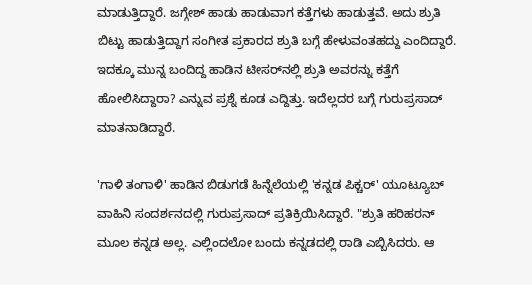ಮಾಡುತ್ತಿದ್ದಾರೆ. ಜಗ್ಗೇಶ್ ಹಾಡು ಹಾಡುವಾಗ ಕತ್ತೆಗಳು ಹಾಡುತ್ತವೆ. ಅದು ಶ್ರುತಿ ಬಿಟ್ಟು ಹಾಡುತ್ತಿದ್ದಾಗ ಸಂಗೀತ ಪ್ರಕಾರದ ಶ್ರುತಿ ಬಗ್ಗೆ ಹೇಳುವಂತಹದ್ದು ಎಂದಿದ್ದಾರೆ. ಇದಕ್ಕೂ ಮುನ್ನ ಬಂದಿದ್ದ ಹಾಡಿನ ಟೀಸರ್‌ನಲ್ಲಿ ಶ್ರುತಿ ಅವರನ್ನು ಕತ್ತೆಗೆ ಹೋಲಿಸಿದ್ದಾರಾ? ಎನ್ನುವ ಪ್ರಶ್ನೆ ಕೂಡ ಎದ್ದಿತ್ತು. ಇದೆಲ್ಲದರ ಬಗ್ಗೆ ಗುರುಪ್ರಸಾದ್ ಮಾತನಾಡಿದ್ದಾರೆ.

'ಗಾಳಿ ತಂಗಾಳಿ' ಹಾಡಿನ ಬಿಡುಗಡೆ ಹಿನ್ನೆಲೆಯಲ್ಲಿ 'ಕನ್ನಡ ಪಿಕ್ಚರ್' ಯೂಟ್ಯೂಬ್ ವಾಹಿನಿ ಸಂದರ್ಶನದಲ್ಲಿ ಗುರುಪ್ರಸಾದ್ ಪ್ರತಿಕ್ರಿಯಿಸಿದ್ದಾರೆ. "ಶ್ರುತಿ ಹರಿಹರನ್ ಮೂಲ ಕನ್ನಡ ಅಲ್ಲ. ಎಲ್ಲಿಂದಲೋ ಬಂದು ಕನ್ನಡದಲ್ಲಿ ರಾಡಿ ಎಬ್ಬಿಸಿದರು. ಆ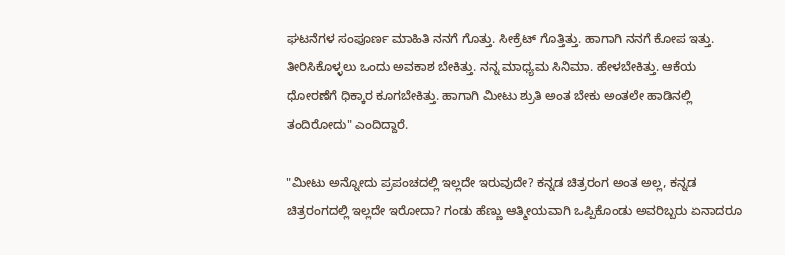ಘಟನೆಗಳ ಸಂಪೂರ್ಣ ಮಾಹಿತಿ ನನಗೆ ಗೊತ್ತು. ಸೀಕ್ರೆಟ್ ಗೊತ್ತಿತ್ತು. ಹಾಗಾಗಿ ನನಗೆ ಕೋಪ ಇತ್ತು. ತೀರಿಸಿಕೊಳ್ಳಲು ಒಂದು ಅವಕಾಶ ಬೇಕಿತ್ತು. ನನ್ನ ಮಾಧ್ಯಮ ಸಿನಿಮಾ. ಹೇಳಬೇಕಿತ್ತು. ಆಕೆಯ ಧೋರಣೆಗೆ ಧಿಕ್ಕಾರ ಕೂಗಬೇಕಿತ್ತು. ಹಾಗಾಗಿ ಮೀಟು ಶ್ರುತಿ ಅಂತ ಬೇಕು ಅಂತಲೇ ಹಾಡಿನಲ್ಲಿ ತಂದಿರೋದು" ಎಂದಿದ್ದಾರೆ.

"ಮೀಟು ಅನ್ನೋದು ಪ್ರಪಂಚದಲ್ಲಿ ಇಲ್ಲದೇ ಇರುವುದೇ? ಕನ್ನಡ ಚಿತ್ರರಂಗ ಅಂತ ಅಲ್ಲ, ಕನ್ನಡ ಚಿತ್ರರಂಗದಲ್ಲಿ ಇಲ್ಲದೇ ಇರೋದಾ? ಗಂಡು ಹೆಣ್ಣು ಆತ್ಮೀಯವಾಗಿ ಒಪ್ಪಿಕೊಂಡು ಅವರಿಬ್ಬರು ಏನಾದರೂ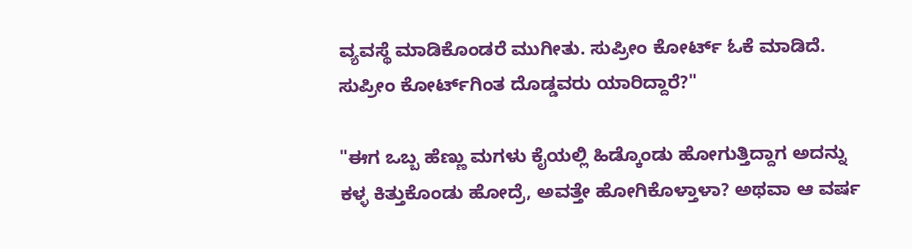ವ್ಯವಸ್ಥೆ ಮಾಡಿಕೊಂಡರೆ ಮುಗೀತು. ಸುಪ್ರೀಂ ಕೋರ್ಟ್ ಓಕೆ ಮಾಡಿದೆ. ಸುಪ್ರೀಂ ಕೋರ್ಟ್‌ಗಿಂತ ದೊಡ್ಡವರು ಯಾರಿದ್ದಾರೆ?"

"ಈಗ ಒಬ್ಬ ಹೆಣ್ಣು ಮಗಳು ಕೈಯಲ್ಲಿ ಹಿಡ್ಕೊಂಡು ಹೋಗುತ್ತಿದ್ದಾಗ ಅದನ್ನು ಕಳ್ಳ ಕಿತ್ತುಕೊಂಡು ಹೋದ್ರೆ, ಅವತ್ತೇ ಹೋಗಿಕೊಳ್ತಾಳಾ? ಅಥವಾ ಆ ವರ್ಷ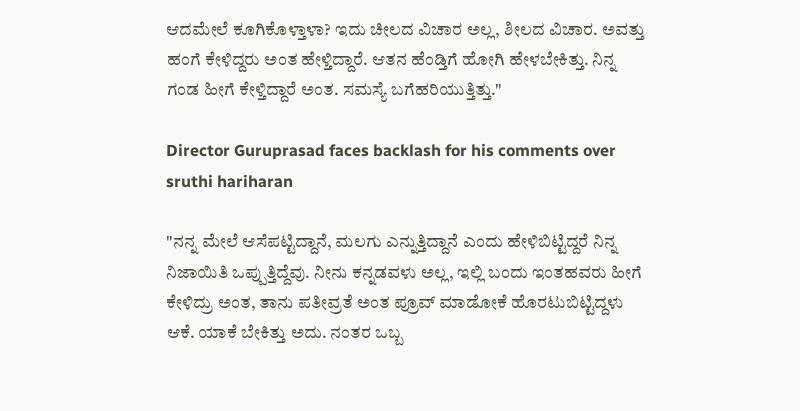ಆದಮೇಲೆ ಕೂಗಿಕೊಳ್ತಾಳಾ? ಇದು ಚೀಲದ ವಿಚಾರ ಅಲ್ಲ, ಶೀಲದ ವಿಚಾರ. ಅವತ್ತು ಹಂಗೆ ಕೇಳಿದ್ದರು ಅಂತ ಹೇಳ್ತಿದ್ದಾರೆ. ಆತನ ಹೆಂಡ್ತಿಗೆ ಹೋಗಿ ಹೇಳಬೇಕಿತ್ತು. ನಿನ್ನ ಗಂಡ ಹೀಗೆ ಕೇಳ್ತಿದ್ದಾರೆ ಅಂತ. ಸಮಸ್ಯೆ ಬಗೆಹರಿಯುತ್ತಿತ್ತು."

Director Guruprasad faces backlash for his comments over sruthi hariharan

"ನನ್ನ ಮೇಲೆ ಆಸೆಪಟ್ಟಿದ್ದಾನೆ, ಮಲಗು ಎನ್ನುತ್ತಿದ್ದಾನೆ ಎಂದು ಹೇಳಿಬಿಟ್ಟಿದ್ದರೆ ನಿನ್ನ ನಿಜಾಯಿತಿ ಒಪ್ಪುತ್ತಿದ್ದೆವು. ನೀನು ಕನ್ನಡವಳು ಅಲ್ಲ, ಇಲ್ಲಿ ಬಂದು ಇಂತಹವರು ಹೀಗೆ ಕೇಳಿದ್ರು ಅಂತ, ತಾನು ಪತೀವ್ರತೆ ಅಂತ ಪ್ರೂವ್ ಮಾಡೋಕೆ ಹೊರಟುಬಿಟ್ಟಿದ್ದಳು ಆಕೆ. ಯಾಕೆ ಬೇಕಿತ್ತು ಅದು. ನಂತರ ಒಬ್ಬ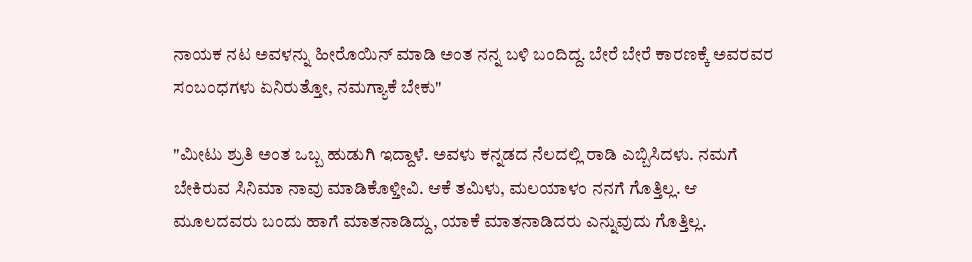ನಾಯಕ ನಟ ಅವಳನ್ನು ಹೀರೊಯಿನ್ ಮಾಡಿ ಅಂತ ನನ್ನ ಬಳಿ ಬಂದಿದ್ದ. ಬೇರೆ ಬೇರೆ ಕಾರಣಕ್ಕೆ ಅವರವರ ಸಂಬಂಧಗಳು ಏನಿರುತ್ತೋ, ನಮಗ್ಯಾಕೆ ಬೇಕು"

"ಮೀಟು ಶ್ರುತಿ ಅಂತ ಒಬ್ಬ ಹುಡುಗಿ ಇದ್ದಾಳೆ. ಅವಳು ಕನ್ನಡದ ನೆಲದಲ್ಲಿ ರಾಡಿ ಎಬ್ಬಿಸಿದಳು. ನಮಗೆ ಬೇಕಿರುವ ಸಿನಿಮಾ ನಾವು ಮಾಡಿಕೊಳ್ತೀವಿ. ಆಕೆ ತಮಿಳು, ಮಲಯಾಳಂ ನನಗೆ ಗೊತ್ತಿಲ್ಲ. ಆ ಮೂಲದವರು ಬಂದು ಹಾಗೆ ಮಾತನಾಡಿದ್ದು, ಯಾಕೆ ಮಾತನಾಡಿದರು ಎನ್ನುವುದು ಗೊತ್ತಿಲ್ಲ.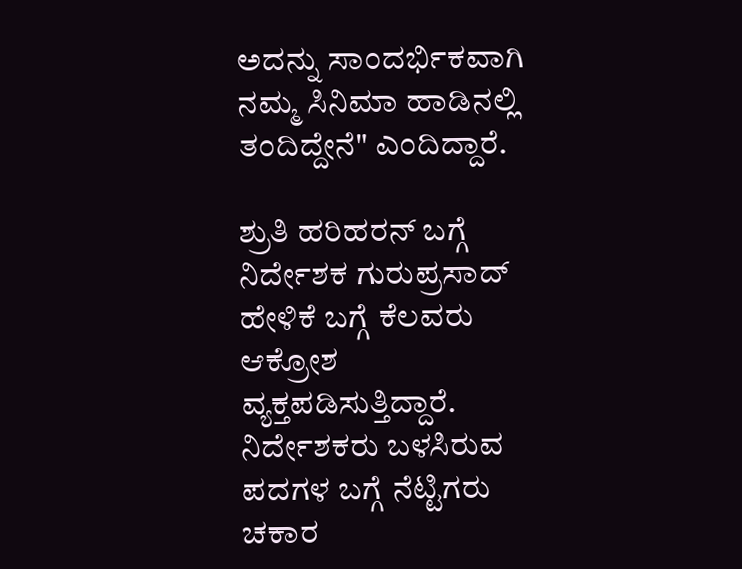ಅದನ್ನು ಸಾಂದರ್ಭಿಕವಾಗಿ ನಮ್ಮ ಸಿನಿಮಾ ಹಾಡಿನಲ್ಲಿ ತಂದಿದ್ದೇನೆ" ಎಂದಿದ್ದಾರೆ.

ಶ್ರುತಿ ಹರಿಹರನ್ ಬಗ್ಗೆ ನಿರ್ದೇಶಕ ಗುರುಪ್ರಸಾದ್ ಹೇಳಿಕೆ ಬಗ್ಗೆ ಕೆಲವರು ಆಕ್ರೋಶ ವ್ಯಕ್ತಪಡಿಸುತ್ತಿದ್ದಾರೆ. ನಿರ್ದೇಶಕರು ಬಳಸಿರುವ ಪದಗಳ ಬಗ್ಗೆ ನೆಟ್ಟಿಗರು ಚಕಾರ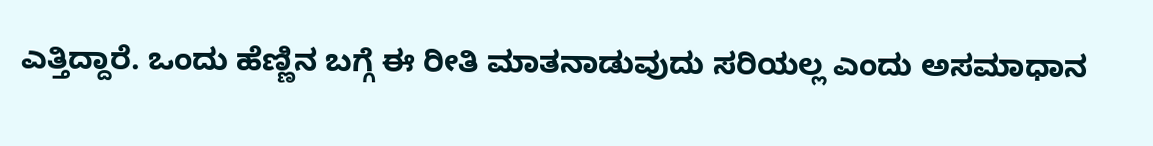ಎತ್ತಿದ್ದಾರೆ. ಒಂದು ಹೆಣ್ಣಿನ ಬಗ್ಗೆ ಈ ರೀತಿ ಮಾತನಾಡುವುದು ಸರಿಯಲ್ಲ ಎಂದು ಅಸಮಾಧಾನ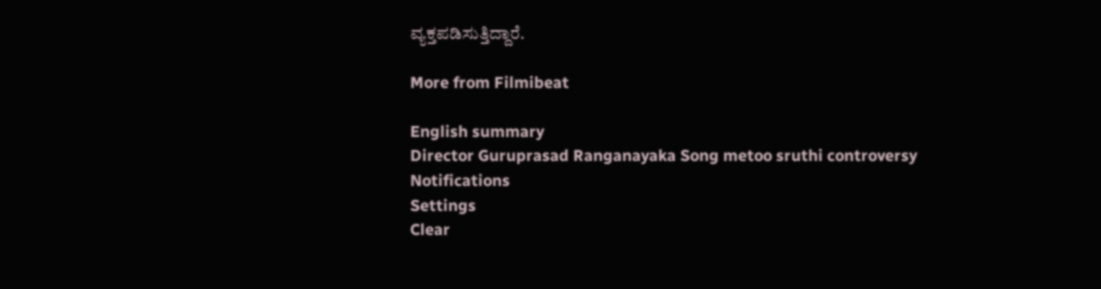ವ್ಯಕ್ತಪಡಿಸುತ್ತಿದ್ದಾರೆ.

More from Filmibeat

English summary
Director Guruprasad Ranganayaka Song metoo sruthi controversy
Notifications
Settings
Clear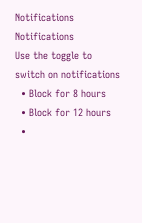Notifications
Notifications
Use the toggle to switch on notifications
  • Block for 8 hours
  • Block for 12 hours
  •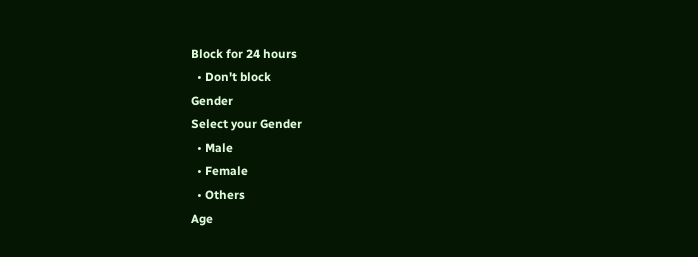Block for 24 hours
  • Don't block
Gender
Select your Gender
  • Male
  • Female
  • Others
Age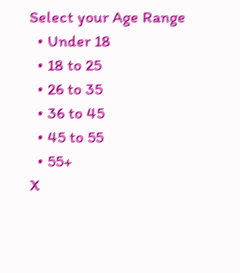Select your Age Range
  • Under 18
  • 18 to 25
  • 26 to 35
  • 36 to 45
  • 45 to 55
  • 55+
X